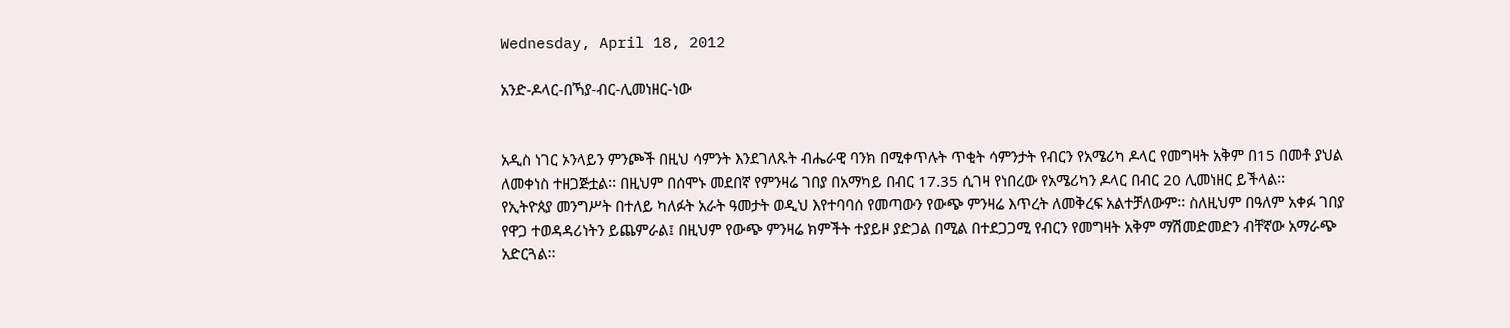Wednesday, April 18, 2012

አንድ-ዶላር-በኻያ-ብር-ሊመነዘር-ነው


አዲስ ነገር ኦንላይን ምንጮች በዚህ ሳምንት እንደገለጹት ብሔራዊ ባንክ በሚቀጥሉት ጥቂት ሳምንታት የብርን የአሜሪካ ዶላር የመግዛት አቅም በ15 በመቶ ያህል ለመቀነስ ተዘጋጅቷል፡፡ በዚህም በሰሞኑ መደበኛ የምንዛሬ ገበያ በአማካይ በብር 17.35 ሲገዛ የነበረው የአሜሪካን ዶላር በብር 20 ሊመነዘር ይችላል፡፡
የኢትዮጰያ መንግሥት በተለይ ካለፉት አራት ዓመታት ወዲህ እየተባባሰ የመጣውን የውጭ ምንዛሬ እጥረት ለመቅረፍ አልተቻለውም፡፡ ስለዚህም በዓለም አቀፉ ገበያ የዋጋ ተወዳዳሪነትን ይጨምራል፤ በዚህም የውጭ ምንዛሬ ክምችት ተያይዞ ያድጋል በሚል በተደጋጋሚ የብርን የመግዛት አቅም ማሽመድመድን ብቸኛው አማራጭ አድርጓል፡፡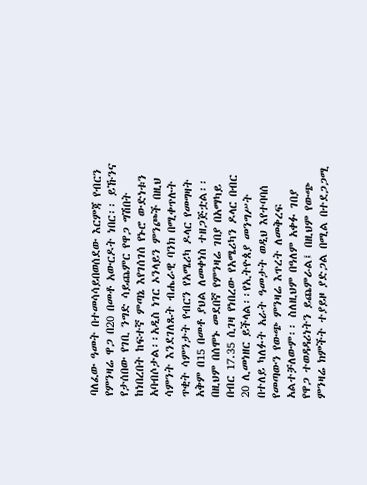ባለፈው ዓመት በተመሳሳይበወሰደው እርምጃ የብርን የምንዛሬ ዋጋ በ20 በመቶ አውርዶት ነበር፡፡ ይኹንና የታሰበው የገቢ ንግድ ሳይጨምር የዋጋ ግሽበት ከነበረበት ከፍተኛ ምጣኔ እየገሰገሰ የኑሮ ውድነቱን አባብሶታል፡፡አዲስ ነገር ኦንላይን ምንጮች በዚህ ሳምንት እንደገለጹት ብሔራዊ ባንክ በሚቀጥሉት ጥቂት ሳምንታት የብርን የአሜሪካ ዶላር የመግዛት አቅም በ15 በመቶ ያህል ለመቀነስ ተዘጋጅቷል፡፡ በዚህም በሰሞኑ መደበኛ የምንዛሬ ገበያ በአማካይ በብር 17.35 ሲገዛ የነበረው የአሜሪካን ዶላር በብር 20 ሊመነዘር ይችላል፡፡የኢትዮጰያ መንግሥት በተለይ ካለፉት አራት ዓመታት ወዲህ እየተባባሰ የመጣውን የውጭ ምንዛሬ እጥረት ለመቅረፍ አልተቻለውም፡፡ ስለዚህም በዓለም አቀፉ ገበያ የዋጋ ተወዳዳሪነትን ይጨምራል፤ በዚህም የውጭ ምንዛሬ ክምችት ተያይዞ ያድጋል በሚል በተደጋጋሚ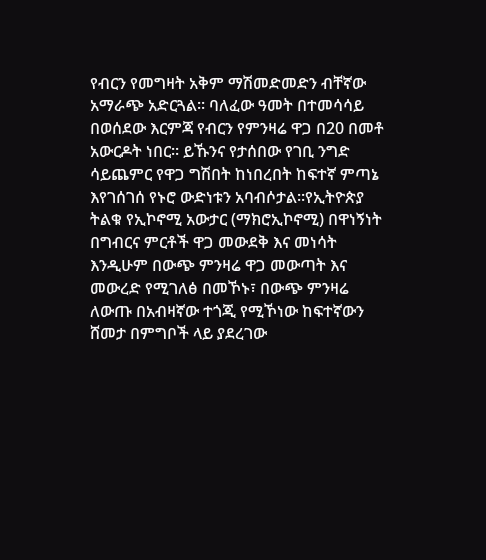የብርን የመግዛት አቅም ማሽመድመድን ብቸኛው አማራጭ አድርጓል፡፡ ባለፈው ዓመት በተመሳሳይ በወሰደው እርምጃ የብርን የምንዛሬ ዋጋ በ20 በመቶ አውርዶት ነበር፡፡ ይኹንና የታሰበው የገቢ ንግድ ሳይጨምር የዋጋ ግሽበት ከነበረበት ከፍተኛ ምጣኔ እየገሰገሰ የኑሮ ውድነቱን አባብሶታል፡፡የኢትዮጵያ ትልቁ የኢኮኖሚ አውታር (ማክሮኢኮኖሚ) በዋነኝነት በግብርና ምርቶች ዋጋ መውደቅ እና መነሳት እንዲሁም በውጭ ምንዛሬ ዋጋ መውጣት እና መውረድ የሚገለፅ በመኾኑ፣ በውጭ ምንዛሬ ለውጡ በአብዛኛው ተጎጂ የሚኾነው ከፍተኛውን ሸመታ በምግቦች ላይ ያደረገው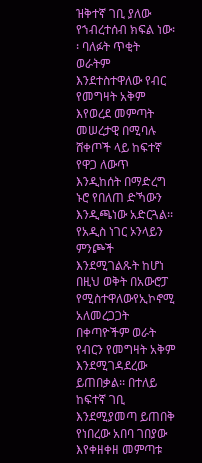ዝቅተኛ ገቢ ያለው የኀብረተሰብ ክፍል ነው፡፡ ባለፉት ጥቂት ወራትም እንደተስተዋለው የብር የመግዛት አቅም እየወረደ መምጣት መሠረታዊ በሚባሉ ሸቀጦች ላይ ከፍተኛ የዋጋ ለውጥ እንዲከሰት በማድረግ ኑሮ የበለጠ ድኻውን እንዲጫነው አድርጓል፡፡የአዲስ ነገር ኦንላይን ምንጮች እንደሚገልጹት ከሆነ በዚህ ወቅት በአውሮፓ የሚስተዋለውየኢኮኖሚ አለመረጋጋት በቀጣዮችም ወራት የብርን የመግዛት አቅም እንደሚገዳደረው ይጠበቃል፡፡ በተለይ ከፍተኛ ገቢ እንደሚያመጣ ይጠበቅ የነበረው አበባ ገበያው እየቀዘቀዘ መምጣቱ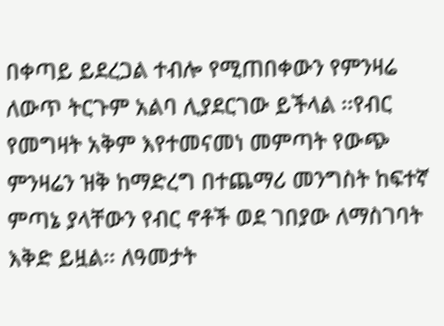በቀጣይ ይደረጋል ተብሎ የሚጠበቀውን የምንዛሬ ለውጥ ትርጉም አልባ ሊያደርገው ይችላል ፡፡የብር የመግዛት አቅም እየተመናመነ መምጣት የውጭ ምንዛሬን ዝቅ ከማድረግ በተጨማሪ መንግስት ከፍተኛ ምጣኔ ያላቸውን የብር ኖቶች ወደ ገበያው ለማስገባት እቅድ ይዟል፡፡ ለዓመታት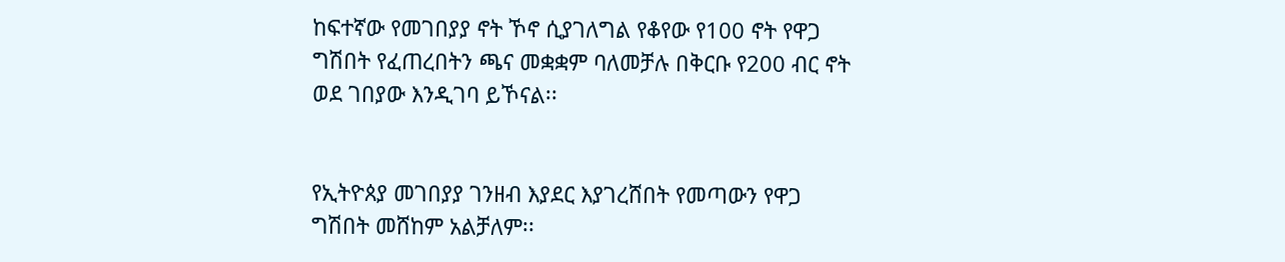ከፍተኛው የመገበያያ ኖት ኾኖ ሲያገለግል የቆየው የ100 ኖት የዋጋ ግሽበት የፈጠረበትን ጫና መቋቋም ባለመቻሉ በቅርቡ የ200 ብር ኖት ወደ ገበያው እንዲገባ ይኾናል፡፡


የኢትዮጰያ መገበያያ ገንዘብ እያደር እያገረሸበት የመጣውን የዋጋ ግሽበት መሸከም አልቻለም፡፡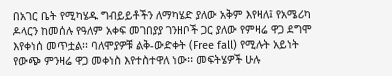በአገር ቤት የሚካሄዱ ግብይይቶችን ለማካሄድ ያለው አቅም እየዛለ፤ የአሜሪካ ዶላርን ከመሰሉ የዓለም አቀፍ መገበያያ ገንዘቦች ጋር ያለው የምዛሬ ዋጋ ደግሞ እየቀነሰ መጥቷል፡፡ ባለሞያዎቹ ልቅ-ውድቀት (Free fall) የሚሉት አይነት የውጭ ምንዛሬ ዋጋ መቀነስ እየተስተዋለ ነው፡፡ መፍትሄዎች ሁሉ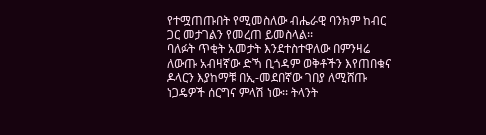የተሟጠጡበት የሚመስለው ብሔራዊ ባንክም ከብር ጋር መታገልን የመረጠ ይመስላል፡፡
ባለፉት ጥቂት አመታት እንደተስተዋለው በምንዛሬ ለውጡ አብዛኛው ድኻ ቢጎዳም ወቅቶችን እየጠበቁና ዶላርን እያከማቹ በኢ-መደበኛው ገበያ ለሚሸጡ ነጋዴዎች ሰርግና ምላሽ ነው፡፡ ትላንት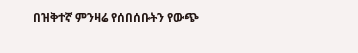በዝቅተኛ ምንዛሬ የሰበሰቡትን የውጭ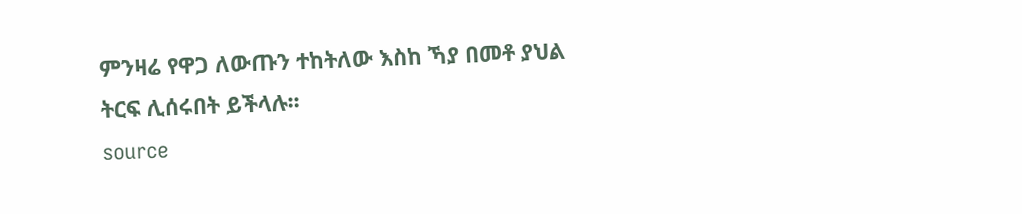ምንዛሬ የዋጋ ለውጡን ተከትለው እስከ ኻያ በመቶ ያህል ትርፍ ሊሰሩበት ይችላሉ፡፡
source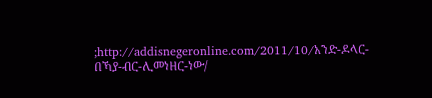;http://addisnegeronline.com/2011/10/አንድ-ዶላር-በኻያ-ብር-ሊመነዘር-ነው/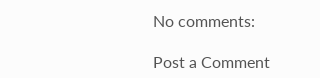No comments:

Post a Comment